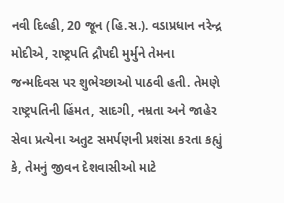નવી દિલ્હી, 20 જૂન (હિ.સ.). વડાપ્રધાન નરેન્દ્ર મોદીએ, રાષ્ટ્રપતિ દ્રૌપદી મુર્મુને તેમના જન્મદિવસ પર શુભેચ્છાઓ પાઠવી હતી. તેમણે રાષ્ટ્રપતિની હિંમત, સાદગી, નમ્રતા અને જાહેર સેવા પ્રત્યેના અતુટ સમર્પણની પ્રશંસા કરતા કહ્યું કે, તેમનું જીવન દેશવાસીઓ માટે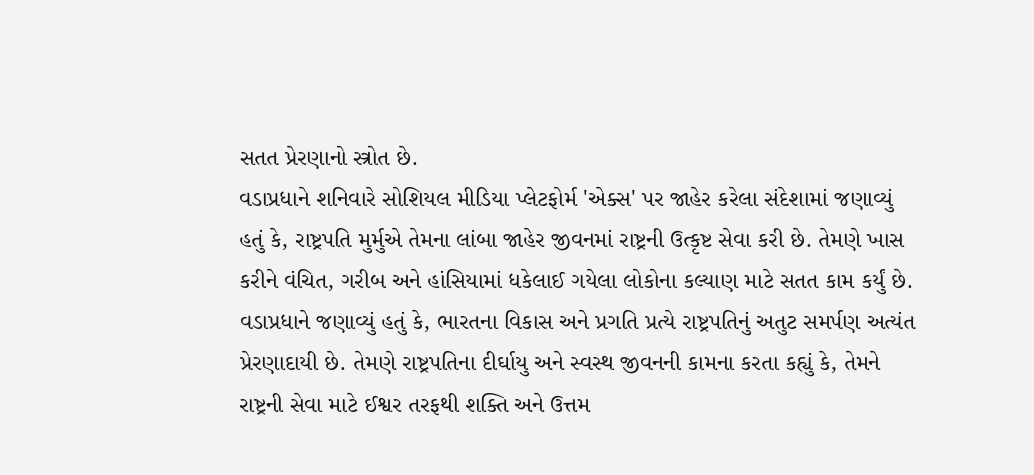સતત પ્રેરણાનો સ્ત્રોત છે.
વડાપ્રધાને શનિવારે સોશિયલ મીડિયા પ્લેટફોર્મ 'એક્સ' પર જાહેર કરેલા સંદેશામાં જણાવ્યું હતું કે, રાષ્ટ્રપતિ મુર્મુએ તેમના લાંબા જાહેર જીવનમાં રાષ્ટ્રની ઉત્કૃષ્ટ સેવા કરી છે. તેમણે ખાસ કરીને વંચિત, ગરીબ અને હાંસિયામાં ધકેલાઈ ગયેલા લોકોના કલ્યાણ માટે સતત કામ કર્યું છે.
વડાપ્રધાને જણાવ્યું હતું કે, ભારતના વિકાસ અને પ્રગતિ પ્રત્યે રાષ્ટ્રપતિનું અતુટ સમર્પણ અત્યંત પ્રેરણાદાયી છે. તેમણે રાષ્ટ્રપતિના દીર્ઘાયુ અને સ્વસ્થ જીવનની કામના કરતા કહ્યું કે, તેમને રાષ્ટ્રની સેવા માટે ઈશ્વર તરફથી શક્તિ અને ઉત્તમ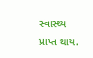સ્વાસ્થ્ય પ્રાપ્ત થાય.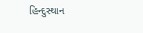હિન્દુસ્થાન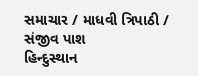સમાચાર / માધવી ત્રિપાઠી / સંજીવ પાશ
હિન્દુસ્થાન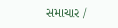સમાચાર /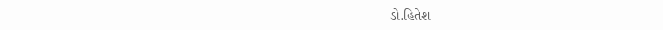ડો.હિતેશ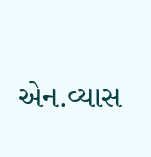એન.વ્યાસ